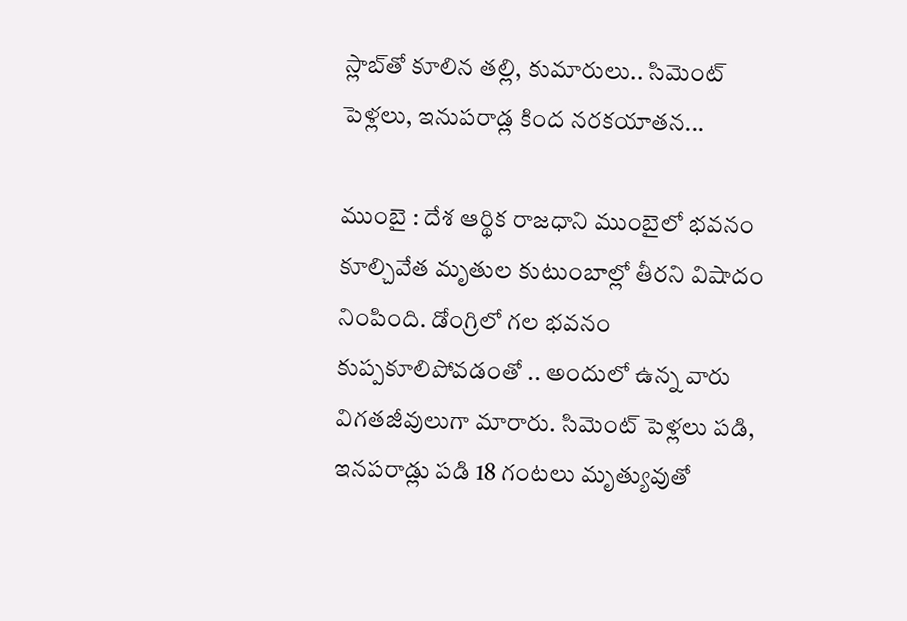స్లాబ్‌తో కూలిన తల్లి, కుమారులు.. సిమెంట్ పెళ్లలు, ఇనుపరాడ్ల కింద నరకయాతన...

ముంబై : దేశ ఆర్థిక రాజధాని ముంబైలో భవనం కూల్చివేత మృతుల కుటుంబాల్లో తీరని విషాదం నింపింది. డోంగ్రిలో గల భవనం కుప్పకూలిపోవడంతో .. అందులో ఉన్న వారు విగతజీవులుగా మారారు. సిమెంట్ పెళ్లలు పడి, ఇనపరాడ్లు పడి 18 గంటలు మృత్యువుతో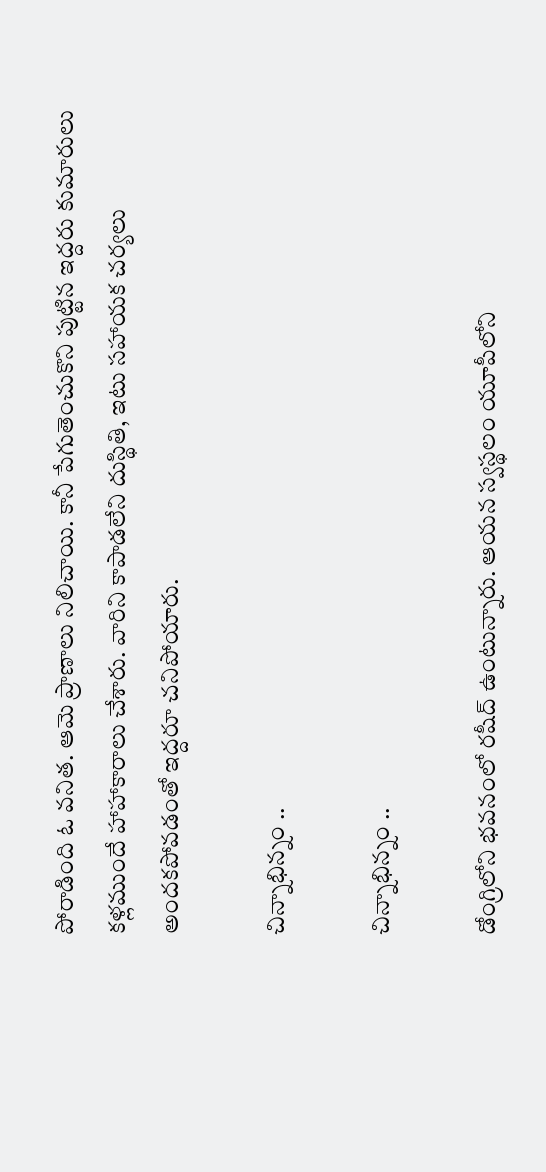పోరాడింది ఓ వనిత. ఆమె ప్రాణాలు నిలిచాయి. కానీ పేగుతెంచుకొని పుట్టిన ఇద్దరు కుమారులు కళ్లముందే హాహాకారాలు చేశారు. వారిని కాపాడలేని దుస్థితి, ఇటు సహాయక చర్యలు అందకపోవడంతో ఇద్దరూ చనిపోయారు.

చిన్నాభిన్నం ..

చిన్నాభిన్నం ..

డోంగ్రిలోని భవనంలో రషీద్ ఉంటున్నారు. ఆయన స్వస్థలం యూపీలోని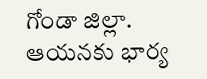గోండా జిల్లా. ఆయనకు భార్య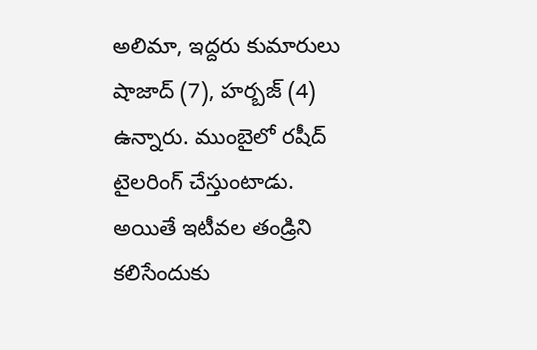అలిమా, ఇద్దరు కుమారులు షాజాద్ (7), హర్బజ్ (4) ఉన్నారు. ముంబైలో రషీద్ టైలరింగ్ చేస్తుంటాడు. అయితే ఇటీవల తండ్రిని కలిసేందుకు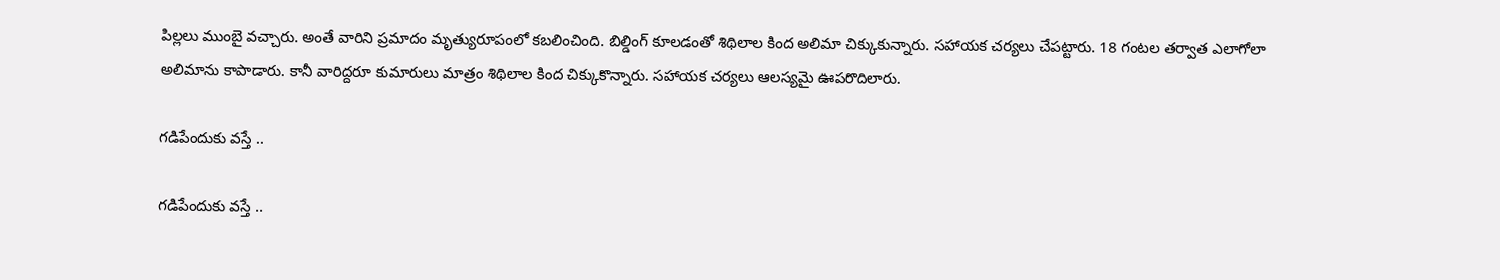పిల్లలు ముంబై వచ్చారు. అంతే వారిని ప్రమాదం మృత్యురూపంలో కబలించింది. బిల్డింగ్ కూలడంతో శిథిలాల కింద అలిమా చిక్కుకున్నారు. సహాయక చర్యలు చేపట్టారు. 18 గంటల తర్వాత ఎలాగోలా అలిమాను కాపాడారు. కానీ వారిద్దరూ కుమారులు మాత్రం శిథిలాల కింద చిక్కుకొన్నారు. సహాయక చర్యలు ఆలస్యమై ఊపరొదిలారు.

గడిపేందుకు వస్తే ..

గడిపేందుకు వస్తే ..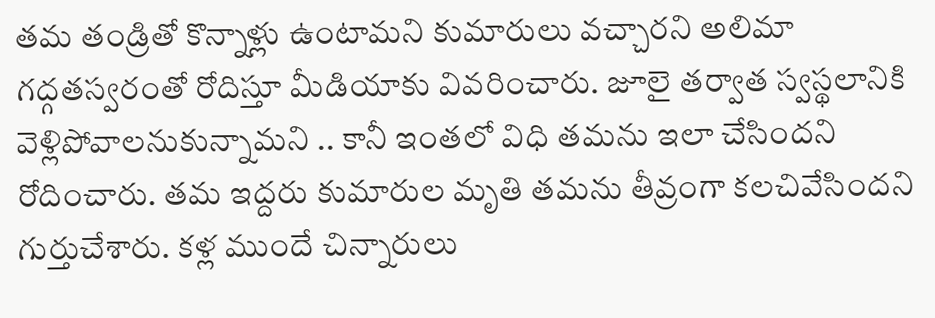తమ తండ్రితో కొన్నాళ్లు ఉంటామని కుమారులు వచ్చారని అలిమా గద్గతస్వరంతో రోదిస్తూ మీడియాకు వివరించారు. జూలై తర్వాత స్వస్థలానికి వెళ్లిపోవాలనుకున్నామని .. కానీ ఇంతలో విధి తమను ఇలా చేసిందని రోదించారు. తమ ఇద్దరు కుమారుల మృతి తమను తీవ్రంగా కలచివేసిందని గుర్తుచేశారు. కళ్ల ముందే చిన్నారులు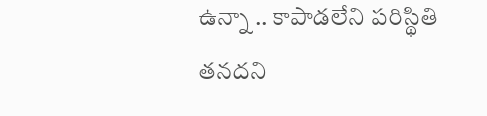ఉన్నా .. కాపాడలేని పరిస్థితి తనదని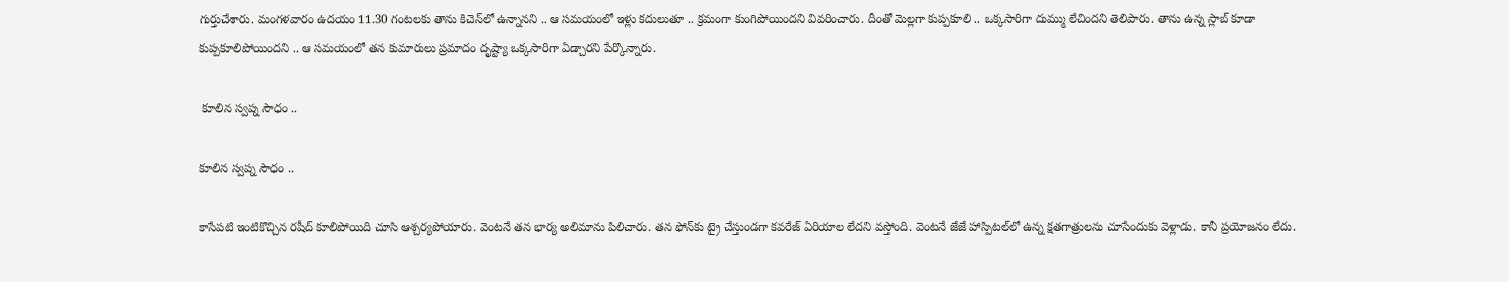గుర్తుచేశారు. మంగళవారం ఉదయం 11.30 గంటలకు తాను కిచెన్‌లో ఉన్నానని .. ఆ సమయంలో ఇళ్లు కదులుతూ .. క్రమంగా కుంగిపోయిందని వివరించారు. దీంతో మెల్లగా కుప్పకూలి .. ఒక్కసారిగా దుమ్ము లేచిందని తెలిపారు. తాను ఉన్న స్లాబ్ కూడా కుప్పకూలిపోయిందని .. ఆ సమయంలో తన కుమారులు ప్రమాదం దృష్ట్యా ఒక్కసారిగా ఏడ్చారని పేర్కొన్నారు.

 కూలిన స్వప్న సౌధం ..

కూలిన స్వప్న సౌధం ..

కాసేపటి ఇంటికొచ్చిన రషీద్ కూలిపోయిది చూసి ఆశ్చర్యపోయారు. వెంటనే తన భార్య అలిమాను పిలిచారు. తన ఫోన్‌కు ట్రై చేస్తుండగా కవరేజ్ ఏరియాల లేదని వస్తోంది. వెంటనే జేజే హాస్పిటల్‌లో ఉన్న క్షతగాత్రులను చూసేందుకు వెళ్లాడు. కానీ ప్రయోజనం లేదు.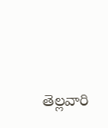తెల్లవారి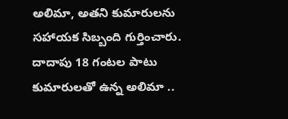అలిమా, అతని కుమారులను సహాయక సిబ్బంది గుర్తించారు. దాదాపు 18 గంటల పాటు కుమారులతో ఉన్న అలిమా ..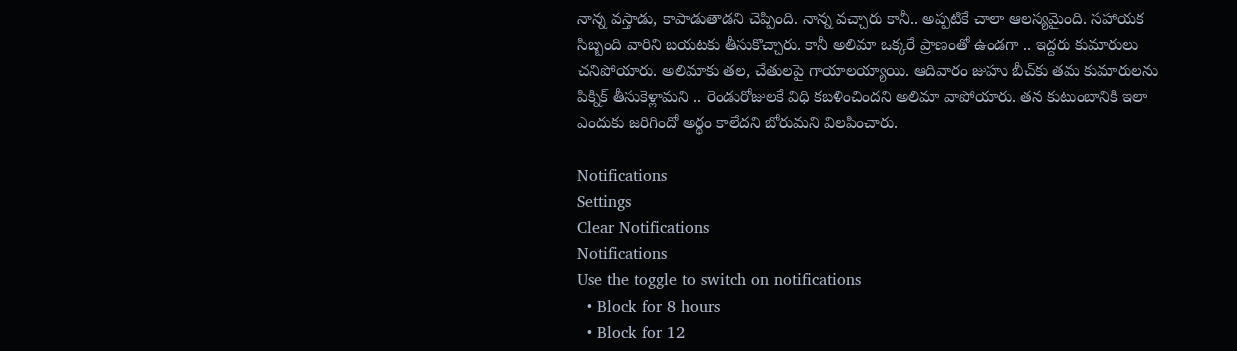నాన్న వస్తాడు, కాపాడుతాడని చెప్పింది. నాన్న వచ్చారు కానీ.. అప్పటికే చాలా ఆలస్యమైంది. సహాయక సిబ్బంది వారిని బయటకు తీసుకొచ్చారు. కానీ అలిమా ఒక్కరే ప్రాణంతో ఉండగా .. ఇద్దరు కుమారులు చనిపోయారు. అలిమాకు తల, చేతులపై గాయాలయ్యాయి. ఆదివారం జుహు బీచ్‌కు తమ కుమారులను పిక్నిక్ తీసుకెళ్లామని .. రెండురోజులకే విధి కబళించిందని అలిమా వాపోయారు. తన కుటుంబానికి ఇలా ఎందుకు జరిగిందో అర్థం కాలేదని బోరుమని విలపించారు.

Notifications
Settings
Clear Notifications
Notifications
Use the toggle to switch on notifications
  • Block for 8 hours
  • Block for 12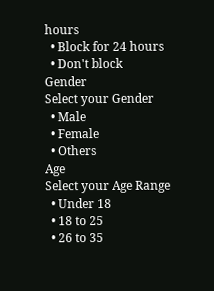hours
  • Block for 24 hours
  • Don't block
Gender
Select your Gender
  • Male
  • Female
  • Others
Age
Select your Age Range
  • Under 18
  • 18 to 25
  • 26 to 35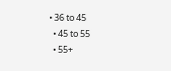• 36 to 45
  • 45 to 55
  • 55+